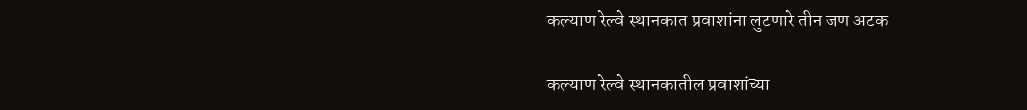कल्याण रेल्वे स्थानकात प्रवाशांना लुटणारे तीन जण अटक

कल्याण रेल्वे स्थानकातील प्रवाशांच्या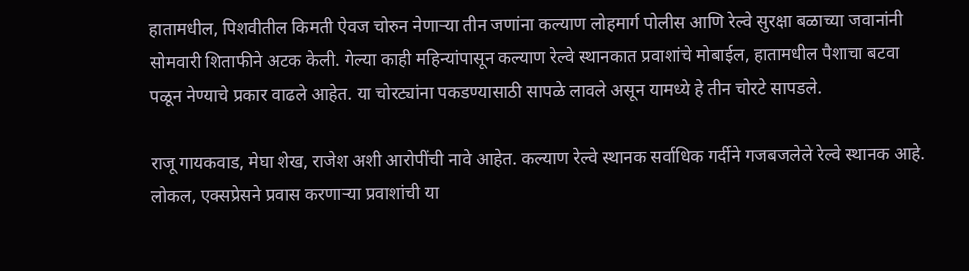हातामधील, पिशवीतील किमती ऐवज चोरुन नेणाऱ्या तीन जणांना कल्याण लोहमार्ग पोलीस आणि रेल्वे सुरक्षा बळाच्या जवानांनी सोमवारी शिताफीने अटक केली. गेल्या काही महिन्यांपासून कल्याण रेल्वे स्थानकात प्रवाशांचे मोबाईल, हातामधील पैशाचा बटवा पळून नेण्याचे प्रकार वाढले आहेत. या चोरट्यांना पकडण्यासाठी सापळे लावले असून यामध्ये हे तीन चोरटे सापडले.

राजू गायकवाड, मेघा शेख, राजेश अशी आरोपींची नावे आहेत. कल्याण रेल्वे स्थानक सर्वाधिक गर्दीने गजबजलेले रेल्वे स्थानक आहे. लोकल, एक्सप्रेसने प्रवास करणाऱ्या प्रवाशांची या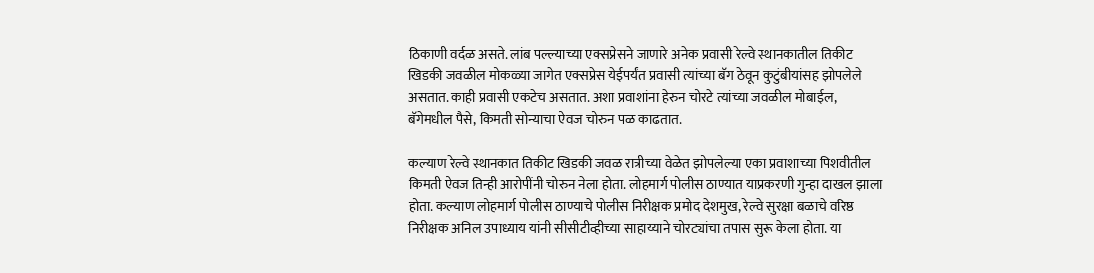ठिकाणी वर्दळ असते. लांब पल्ल्याच्या एक्सप्रेसने जाणारे अनेक प्रवासी रेल्वे स्थानकातील तिकीट खिडकी जवळील मोकळ्या जागेत एक्सप्रेस येईपर्यंत प्रवासी त्यांच्या बॅग ठेवून कुटुंबीयांसह झोपलेले असतात. काही प्रवासी एकटेच असतात. अशा प्रवाशांना हेरुन चोरटे त्यांच्या जवळील मोबाईल, बॅगेमधील पैसे, किमती सोन्याचा ऐवज चोरुन पळ काढतात.

कल्याण रेल्वे स्थानकात तिकीट खिडकी जवळ रात्रीच्या वेळेत झोपलेल्या एका प्रवाशाच्या पिशवीतील किमती ऐवज तिन्ही आरोपींनी चोरुन नेला होता. लोहमार्ग पोलीस ठाण्यात याप्रकरणी गुन्हा दाखल झाला होता. कल्याण लोहमार्ग पोलीस ठाण्याचे पोलीस निरीक्षक प्रमोद देशमुख, रेल्वे सुरक्षा बळाचे वरिष्ठ निरीक्षक अनिल उपाध्याय यांनी सीसीटीव्हीच्या साहाय्याने चोरट्यांचा तपास सुरू केला होता. या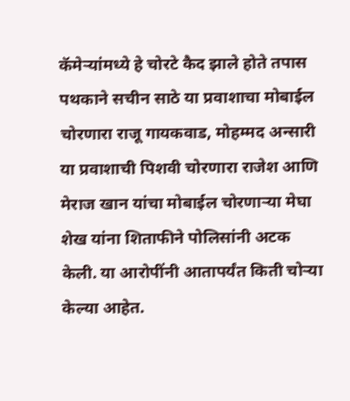कॅमेऱ्यांमध्ये हे चोरटे कैद झाले होते तपास पथकाने सचीन साठे या प्रवाशाचा मोबाईल चोरणारा राजू गायकवाड, मोहम्मद अन्सारी या प्रवाशाची पिशवी चोरणारा राजेश आणि मेराज खान यांचा मोबाईल चोरणाऱ्या मेघा शेख यांना शिताफीने पोलिसांनी अटक केली. या आरोपींनी आतापर्यंत किती चोऱ्या केल्या आहेत.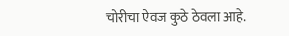चोरीचा ऐवज कुठे ठेवला आहे.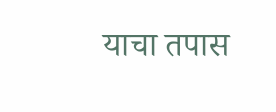याचा तपास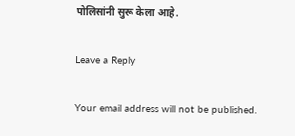पोलिसांनी सुरू केला आहे.

Leave a Reply

Your email address will not be published.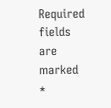Required fields are marked *